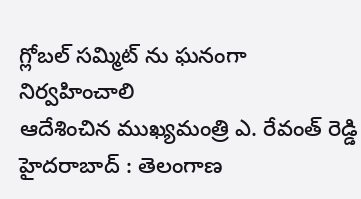గ్లోబల్ సమ్మిట్ ను ఘనంగా నిర్వహించాలి
ఆదేశించిన ముఖ్యమంత్రి ఎ. రేవంత్ రెడ్డి హైదరాబాద్ : తెలంగాణ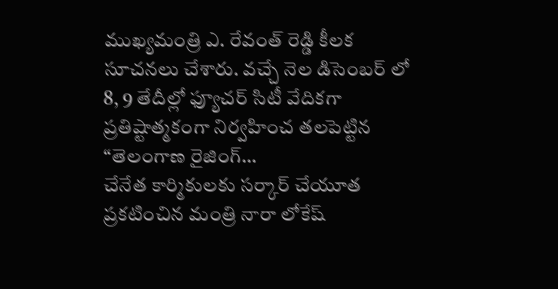ముఖ్యమంత్రి ఎ. రేవంత్ రెడ్డి కీలక సూచనలు చేశారు. వచ్చే నెల డిసెంబర్ లో 8, 9 తేదీల్లో ఫ్యూచర్ సిటీ వేదికగా ప్రతిష్టాత్మకంగా నిర్వహించ తలపెట్టిన “తెలంగాణ రైజింగ్…
చేనేత కార్మికులకు సర్కార్ చేయూత
ప్రకటించిన మంత్రి నారా లోకేష్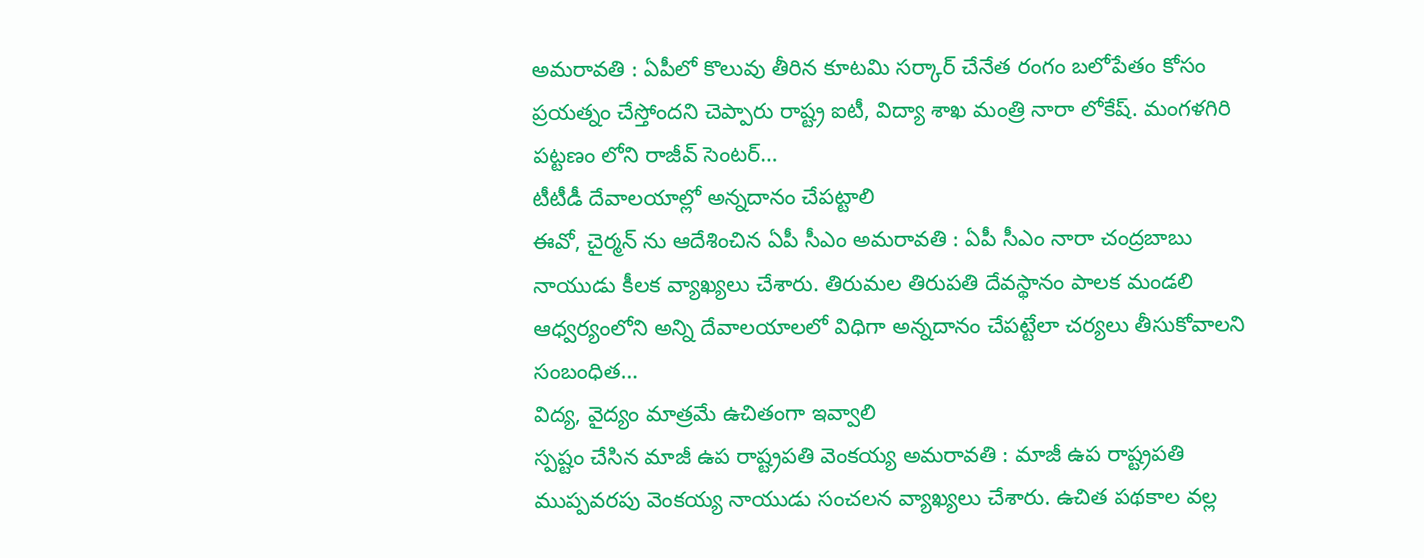అమరావతి : ఏపీలో కొలువు తీరిన కూటమి సర్కార్ చేనేత రంగం బలోపేతం కోసం ప్రయత్నం చేస్తోందని చెప్పారు రాష్ట్ర ఐటీ, విద్యా శాఖ మంత్రి నారా లోకేష్. మంగళగిరి పట్టణం లోని రాజీవ్ సెంటర్…
టీటీడీ దేవాలయాల్లో అన్నదానం చేపట్టాలి
ఈవో, చైర్మన్ ను ఆదేశించిన ఏపీ సీఎం అమరావతి : ఏపీ సీఎం నారా చంద్రబాబు నాయుడు కీలక వ్యాఖ్యలు చేశారు. తిరుమల తిరుపతి దేవస్థానం పాలక మండలి ఆధ్వర్యంలోని అన్ని దేవాలయాలలో విధిగా అన్నదానం చేపట్టేలా చర్యలు తీసుకోవాలని సంబంధిత…
విద్య, వైద్యం మాత్రమే ఉచితంగా ఇవ్వాలి
స్పష్టం చేసిన మాజీ ఉప రాష్ట్రపతి వెంకయ్య అమరావతి : మాజీ ఉప రాష్ట్రపతి ముప్పవరపు వెంకయ్య నాయుడు సంచలన వ్యాఖ్యలు చేశారు. ఉచిత పథకాల వల్ల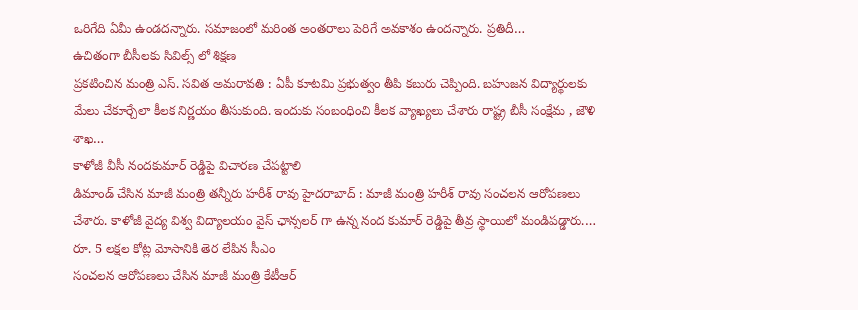ఒరిగేది ఏమీ ఉండదన్నారు. సమాజంలో మరింత అంతరాలు పెరిగే అవకాశం ఉందన్నారు. ప్రతిదీ…
ఉచితంగా బీసీలకు సివిల్స్ లో శిక్షణ
ప్రకటించిన మంత్రి ఎస్. సవిత అమరావతి : ఏపీ కూటమి ప్రభుత్వం తీపి కబురు చెప్పింది. బహుజన విద్యార్థులకు మేలు చేకూర్చేలా కీలక నిర్ణయం తీసుకుంది. ఇందుకు సంబంధించి కీలక వ్యాఖ్యలు చేశారు రాష్ట్ర బీసీ సంక్షేమ , జౌళి శాఖ…
కాళోజీ వీసీ నందకుమార్ రెడ్డిపై విచారణ చేపట్టాలి
డిమాండ్ చేసిన మాజీ మంత్రి తన్నీరు హరీశ్ రావు హైదరాబాద్ : మాజీ మంత్రి హరీశ్ రావు సంచలన ఆరోపణలు చేశారు. కాళోజీ వైద్య విశ్వ విద్యాలయం వైస్ ఛాన్సలర్ గా ఉన్న నంద కుమార్ రెడ్డిపై తీవ్ర స్థాయిలో మండిపడ్డారు.…
రూ. 5 లక్షల కోట్ల మోసానికి తెర లేపిన సీఎం
సంచలన ఆరోపణలు చేసిన మాజీ మంత్రి కేటీఆర్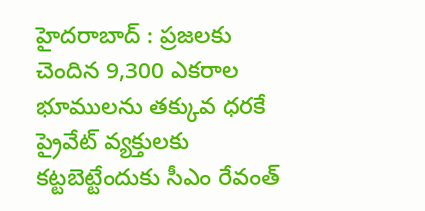హైదరాబాద్ : ప్రజలకు చెందిన 9,300 ఎకరాల భూములను తక్కువ ధరకే ప్రైవేట్ వ్యక్తులకు కట్టబెట్టేందుకు సీఎం రేవంత్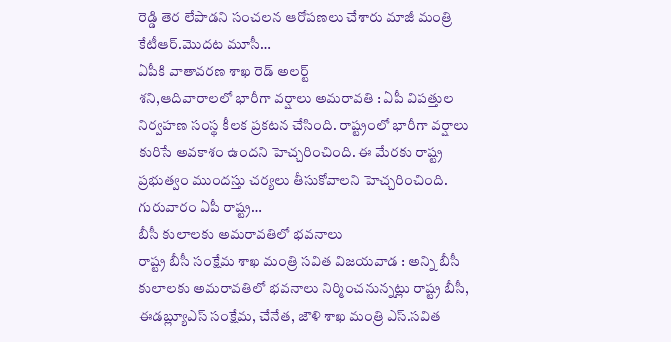రెడ్డి తెర లేపాడని సంచలన ఆరోపణలు చేశారు మాజీ మంత్రి కేటీఆర్.మొదట మూసీ…
ఏపీకి వాతావరణ శాఖ రెడ్ అలర్ట్
శని,ఆదివారాలలో భారీగా వర్షాలు అమరావతి : ఏపీ విపత్తుల నిర్వహణ సంస్థ కీలక ప్రకటన చేసింది. రాష్ట్రంలో భారీగా వర్షాలు కురిసే అవకాశం ఉందని హెచ్చరించింది. ఈ మేరకు రాష్ట్ర ప్రభుత్వం ముందస్తు చర్యలు తీసుకోవాలని హెచ్చరించింది. గురువారం ఏపీ రాష్ట్ర…
బీసీ కులాలకు అమరావతిలో భవనాలు
రాష్ట్ర బీసీ సంక్షేమ శాఖ మంత్రి సవిత విజయవాడ : అన్ని బీసీ కులాలకు అమరావతిలో భవనాలు నిర్మించనున్నట్లు రాష్ట్ర బీసీ, ఈడబ్ల్యూఎస్ సంక్షేమ, చేనేత, జౌళి శాఖ మంత్రి ఎస్.సవిత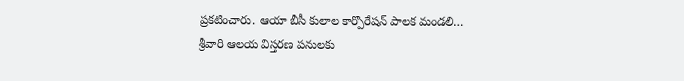ప్రకటించారు. ఆయా బీసీ కులాల కార్పొరేషన్ పాలక మండలి…
శ్రీవారి ఆలయ విస్తరణ పనులకు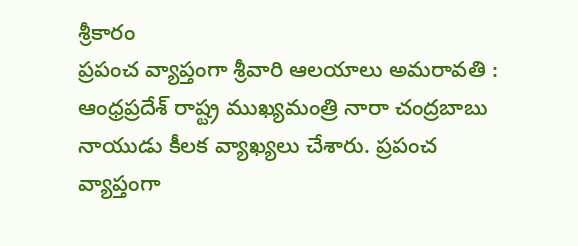శ్రీకారం
ప్రపంచ వ్యాప్తంగా శ్రీవారి ఆలయాలు అమరావతి : ఆంధ్రప్రదేశ్ రాష్ట్ర ముఖ్యమంత్రి నారా చంద్రబాబు నాయుడు కీలక వ్యాఖ్యలు చేశారు. ప్రపంచ వ్యాప్తంగా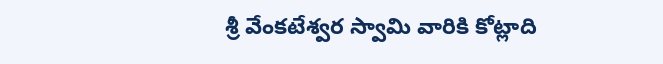శ్రీ వేంకటేశ్వర స్వామి వారికి కోట్లాది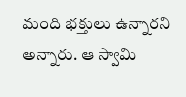మంది భక్తులు ఉన్నారని అన్నారు. ఆ స్వామి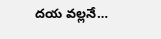దయ వల్లనే…